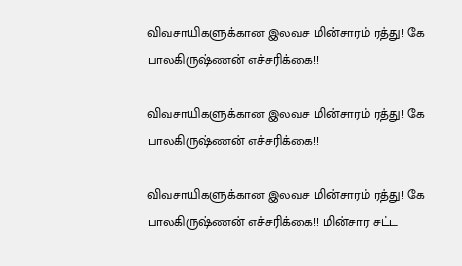விவசாயிகளுக்கான இலவச மின்சாரம் ரத்து! கே பாலகிருஷ்ணன் எச்சரிக்கை!!

விவசாயிகளுக்கான இலவச மின்சாரம் ரத்து! கே பாலகிருஷ்ணன் எச்சரிக்கை!!

விவசாயிகளுக்கான இலவச மின்சாரம் ரத்து! கே பாலகிருஷ்ணன் எச்சரிக்கை!! மின்சார சட்ட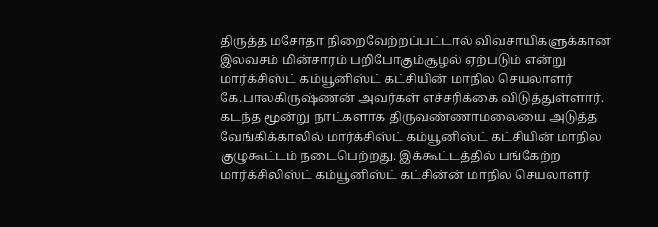திருத்த மசோதா நிறைவேற்றப்பட்டால் விவசாயிகளுக்கான இலவசம் மின்சாரம் பறிபோகும்சூழல் ஏற்படும் என்று மார்க்சிஸ்ட் கம்யூனிஸ்ட் கட்சியின் மாநில செயலாளர் கே.பாலகிருஷ்ணன் அவர்கள் எச்சரிக்கை விடுத்துள்ளார். கடந்த மூன்று நாட்களாக திருவண்ணாமலையை அடுத்த வேங்கிக்காலில் மார்க்சிஸ்ட் கம்யூனிஸ்ட் கட்சியின் மாநில குழுகூட்டம் நடைபெற்றது. இக்கூட்டத்தில் பங்கேற்ற மார்க்சிலிஸ்ட் கம்யூனிஸ்ட் கட்சின்ன் மாநில செயலாளர்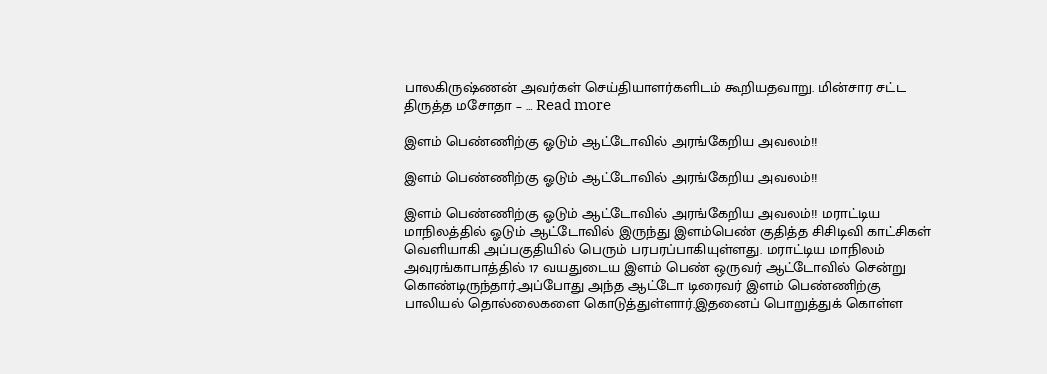பாலகிருஷ்ணன் அவர்கள் செய்தியாளர்களிடம் கூறியதவாறு. மின்சார சட்ட திருத்த மசோதா – … Read more

இளம் பெண்ணிற்கு ஓடும் ஆட்டோவில் அரங்கேறிய அவலம்!!

இளம் பெண்ணிற்கு ஓடும் ஆட்டோவில் அரங்கேறிய அவலம்!!

இளம் பெண்ணிற்கு ஓடும் ஆட்டோவில் அரங்கேறிய அவலம்!! மராட்டிய மாநிலத்தில் ஓடும் ஆட்டோவில் இருந்து இளம்பெண் குதித்த சிசிடிவி காட்சிகள் வெளியாகி அப்பகுதியில் பெரும் பரபரப்பாகியுள்ளது. மராட்டிய மாநிலம் அவுரங்காபாத்தில் 17 வயதுடைய இளம் பெண் ஒருவர் ஆட்டோவில் சென்று கொண்டிருந்தார்.அப்போது அந்த ஆட்டோ டிரைவர் இளம் பெண்ணிற்கு பாலியல் தொல்லைகளை கொடுத்துள்ளார்.இதனைப் பொறுத்துக் கொள்ள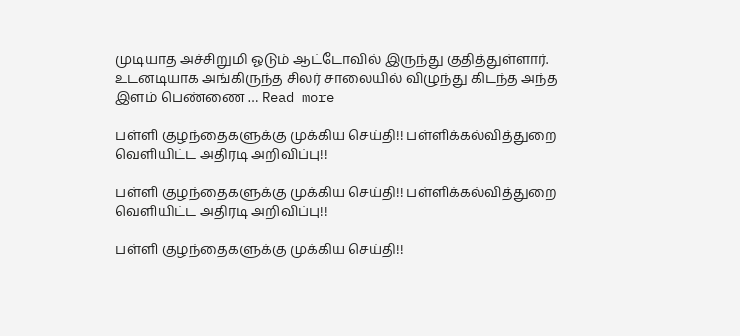முடியாத அச்சிறுமி ஓடும் ஆட்டோவில் இருந்து குதித்துள்ளார். உடனடியாக அங்கிருந்த சிலர் சாலையில் விழுந்து கிடந்த அந்த இளம் பெண்ணை … Read more

பள்ளி குழந்தைகளுக்கு முக்கிய செய்தி!! பள்ளிக்கல்வித்துறை வெளியிட்ட அதிரடி அறிவிப்பு!!

பள்ளி குழந்தைகளுக்கு முக்கிய செய்தி!! பள்ளிக்கல்வித்துறை வெளியிட்ட அதிரடி அறிவிப்பு!!

பள்ளி குழந்தைகளுக்கு முக்கிய செய்தி!!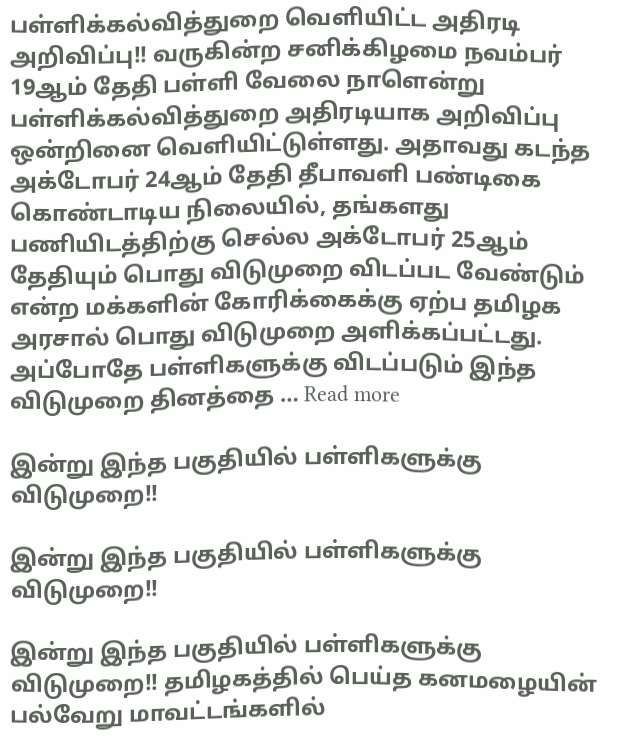பள்ளிக்கல்வித்துறை வெளியிட்ட அதிரடி அறிவிப்பு!! வருகின்ற சனிக்கிழமை நவம்பர் 19ஆம் தேதி பள்ளி வேலை நாளென்று பள்ளிக்கல்வித்துறை அதிரடியாக அறிவிப்பு ஒன்றினை வெளியிட்டுள்ளது. அதாவது கடந்த அக்டோபர் 24ஆம் தேதி தீபாவளி பண்டிகை கொண்டாடிய நிலையில், தங்களது பணியிடத்திற்கு செல்ல அக்டோபர் 25ஆம் தேதியும் பொது விடுமுறை விடப்பட வேண்டும் என்ற மக்களின் கோரிக்கைக்கு ஏற்ப தமிழக அரசால் பொது விடுமுறை அளிக்கப்பட்டது. அப்போதே பள்ளிகளுக்கு விடப்படும் இந்த விடுமுறை தினத்தை … Read more

இன்று இந்த பகுதியில் பள்ளிகளுக்கு விடுமுறை!!

இன்று இந்த பகுதியில் பள்ளிகளுக்கு விடுமுறை!!

இன்று இந்த பகுதியில் பள்ளிகளுக்கு விடுமுறை!! தமிழகத்தில் பெய்த கனமழையின் பல்வேறு மாவட்டங்களில்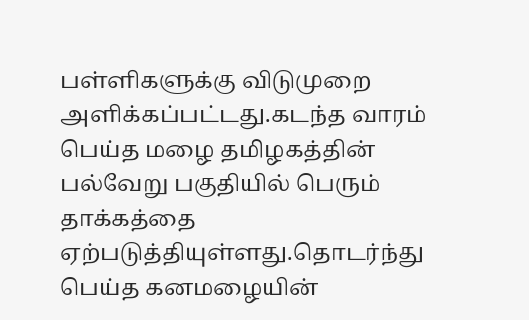பள்ளிகளுக்கு விடுமுறை அளிக்கப்பட்டது.கடந்த வாரம் பெய்த மழை தமிழகத்தின் பல்வேறு பகுதியில் பெரும் தாக்கத்தை ஏற்படுத்தியுள்ளது.தொடர்ந்து பெய்த கனமழையின்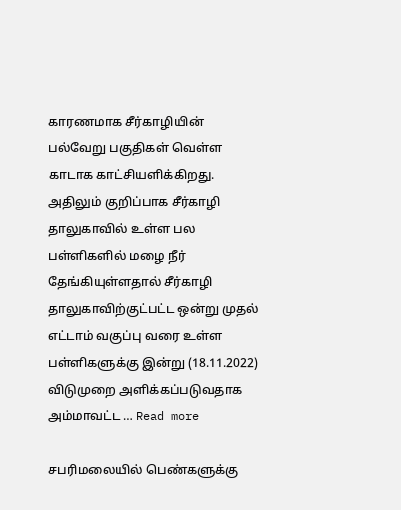காரணமாக சீர்காழியின் பல்வேறு பகுதிகள் வெள்ள காடாக காட்சியளிக்கிறது. அதிலும் குறிப்பாக சீர்காழி தாலுகாவில் உள்ள பல பள்ளிகளில் மழை நீர் தேங்கியுள்ளதால் சீர்காழி தாலுகாவிற்குட்பட்ட ஒன்று முதல் எட்டாம் வகுப்பு வரை உள்ள பள்ளிகளுக்கு இன்று (18.11.2022) விடுமுறை அளிக்கப்படுவதாக அம்மாவட்ட … Read more

சபரிமலையில் பெண்களுக்கு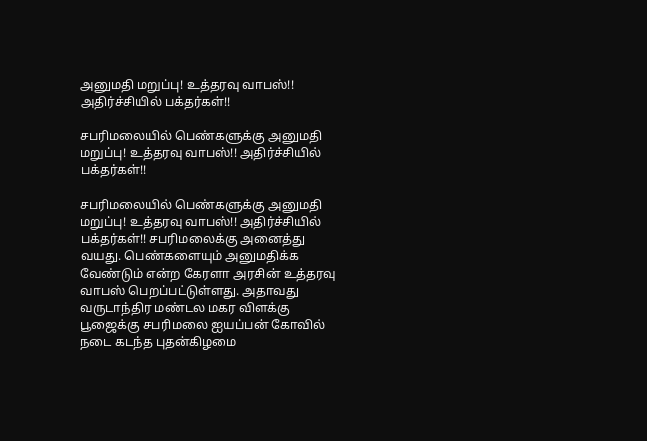அனுமதி மறுப்பு! உத்தரவு வாபஸ்!! அதிர்ச்சியில் பக்தர்கள்!!

சபரிமலையில் பெண்களுக்கு அனுமதி மறுப்பு! உத்தரவு வாபஸ்!! அதிர்ச்சியில் பக்தர்கள்!!

சபரிமலையில் பெண்களுக்கு அனுமதி மறுப்பு! உத்தரவு வாபஸ்!! அதிர்ச்சியில் பக்தர்கள்!! சபரிமலைக்கு அனைத்து வயது. பெண்களையும் அனுமதிக்க வேண்டும் என்ற கேரளா அரசின் உத்தரவு வாபஸ் பெறப்பட்டுள்ளது. அதாவது வருடாந்திர மண்டல மகர விளக்கு பூஜைக்கு சபரிமலை ஐயப்பன் கோவில் நடை கடந்த புதன்கிழமை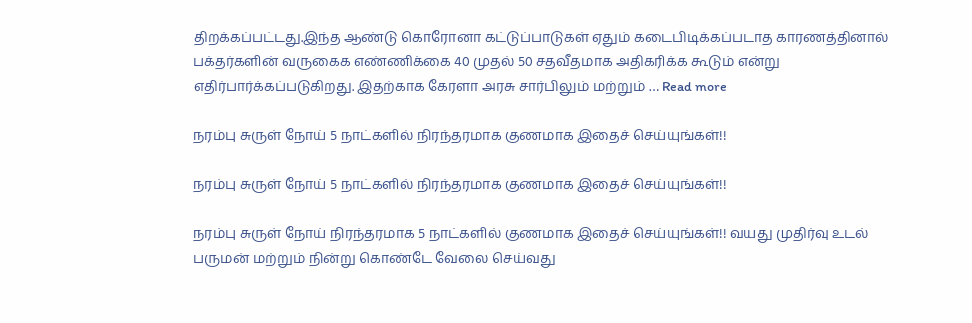திறக்கப்பட்டது.இந்த ஆண்டு கொரோனா கட்டுப்பாடுகள் ஏதும் கடைபிடிக்கப்படாத காரணத்தினால் பக்தர்களின் வருகைக எண்ணிக்கை 40 முதல் 50 சதவீதமாக அதிகரிக்க கூடும் என்று எதிர்பார்க்கப்படுகிறது. இதற்காக கேரளா அரசு சார்பிலும் மற்றும் … Read more

நரம்பு சுருள் நோய் 5 நாட்களில் நிரந்தரமாக குணமாக இதைச் செய்யுங்கள்!!

நரம்பு சுருள் நோய் 5 நாட்களில் நிரந்தரமாக குணமாக இதைச் செய்யுங்கள்!!

நரம்பு சுருள் நோய் நிரந்தரமாக 5 நாட்களில் குணமாக இதைச் செய்யுங்கள்!! வயது முதிர்வு உடல் பருமன் மற்றும் நின்று கொண்டே வேலை செய்வது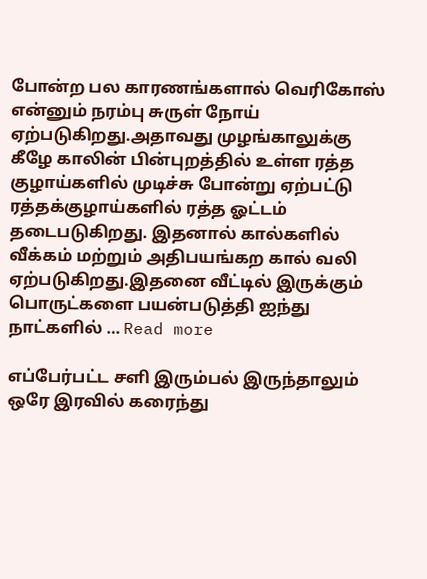போன்ற பல காரணங்களால் வெரிகோஸ் என்னும் நரம்பு சுருள் நோய் ஏற்படுகிறது.அதாவது முழங்காலுக்கு கீழே காலின் பின்புறத்தில் உள்ள ரத்த குழாய்களில் முடிச்சு போன்று ஏற்பட்டு ரத்தக்குழாய்களில் ரத்த ஓட்டம் தடைபடுகிறது. இதனால் கால்களில் வீக்கம் மற்றும் அதிபயங்கற கால் வலி ஏற்படுகிறது.இதனை வீட்டில் இருக்கும் பொருட்களை பயன்படுத்தி ஐந்து நாட்களில் … Read more

எப்பேர்பட்ட சளி இரும்பல் இருந்தாலும் ஒரே இரவில் கரைந்து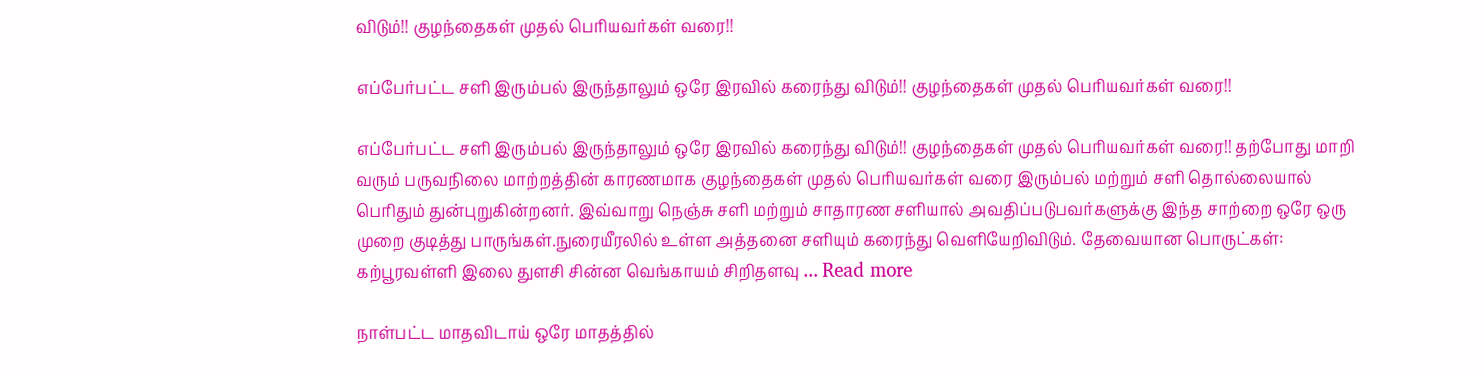விடும்!! குழந்தைகள் முதல் பெரியவர்கள் வரை!!

எப்பேர்பட்ட சளி இரும்பல் இருந்தாலும் ஒரே இரவில் கரைந்து விடும்!! குழந்தைகள் முதல் பெரியவர்கள் வரை!!

எப்பேர்பட்ட சளி இரும்பல் இருந்தாலும் ஒரே இரவில் கரைந்து விடும்!! குழந்தைகள் முதல் பெரியவர்கள் வரை!! தற்போது மாறி வரும் பருவநிலை மாற்றத்தின் காரணமாக குழந்தைகள் முதல் பெரியவர்கள் வரை இரும்பல் மற்றும் சளி தொல்லையால் பெரிதும் துன்புறுகின்றனர். இவ்வாறு நெஞ்சு சளி மற்றும் சாதாரண சளியால் அவதிப்படுபவர்களுக்கு இந்த சாற்றை ஒரே ஒரு முறை குடித்து பாருங்கள்.நுரையீரலில் உள்ள அத்தனை சளியும் கரைந்து வெளியேறிவிடும். தேவையான பொருட்கள்: கற்பூரவள்ளி இலை துளசி சின்ன வெங்காயம் சிறிதளவு … Read more

நாள்பட்ட மாதவிடாய் ஒரே மாதத்தில்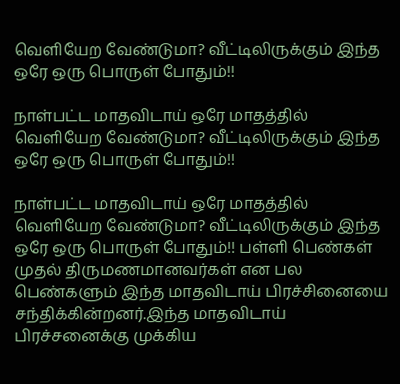வெளியேற வேண்டுமா? வீட்டிலிருக்கும் இந்த ஒரே ஒரு பொருள் போதும்!!

நாள்பட்ட மாதவிடாய் ஒரே மாதத்தில் வெளியேற வேண்டுமா? வீட்டிலிருக்கும் இந்த ஒரே ஒரு பொருள் போதும்!!

நாள்பட்ட மாதவிடாய் ஒரே மாதத்தில் வெளியேற வேண்டுமா? வீட்டிலிருக்கும் இந்த ஒரே ஒரு பொருள் போதும்!! பள்ளி பெண்கள் முதல் திருமணமானவர்கள் என பல பெண்களும் இந்த மாதவிடாய் பிரச்சினையை சந்திக்கின்றனர்.இந்த மாதவிடாய் பிரச்சனைக்கு முக்கிய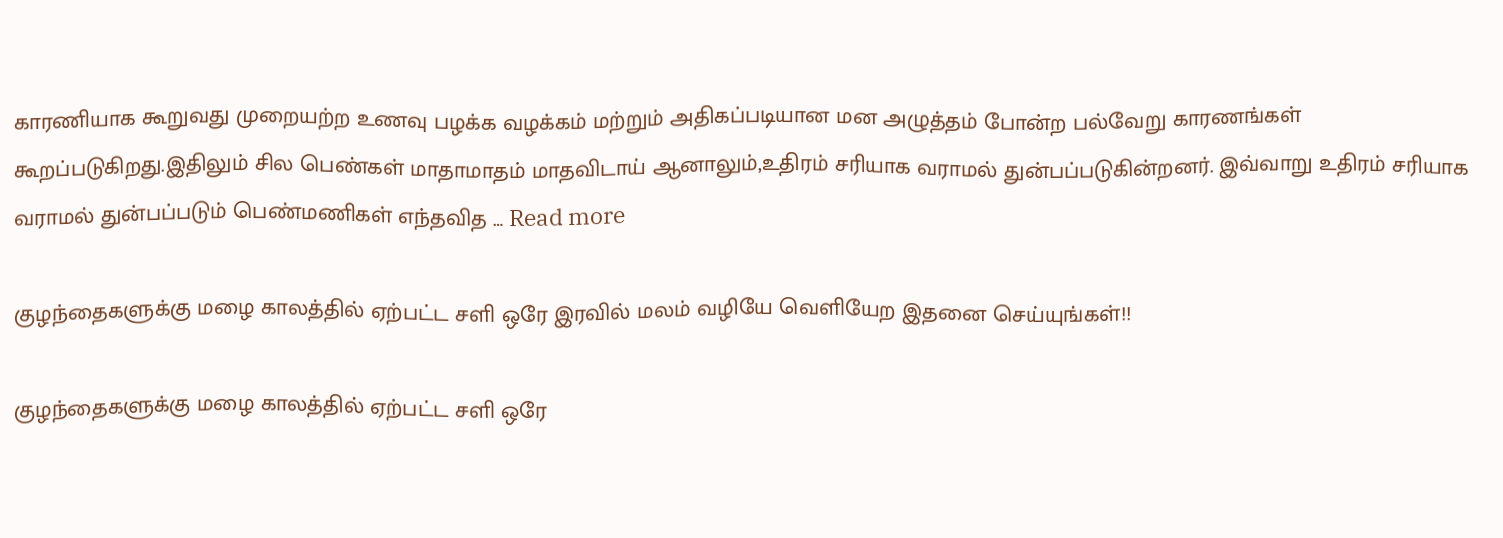காரணியாக கூறுவது முறையற்ற உணவு பழக்க வழக்கம் மற்றும் அதிகப்படியான மன அழுத்தம் போன்ற பல்வேறு காரணங்கள் கூறப்படுகிறது.இதிலும் சில பெண்கள் மாதாமாதம் மாதவிடாய் ஆனாலும்,உதிரம் சரியாக வராமல் துன்பப்படுகின்றனர். இவ்வாறு உதிரம் சரியாக வராமல் துன்பப்படும் பெண்மணிகள் எந்தவித … Read more

குழந்தைகளுக்கு மழை காலத்தில் ஏற்பட்ட சளி ஒரே இரவில் மலம் வழியே வெளியேற இதனை செய்யுங்கள்!!

குழந்தைகளுக்கு மழை காலத்தில் ஏற்பட்ட சளி ஒரே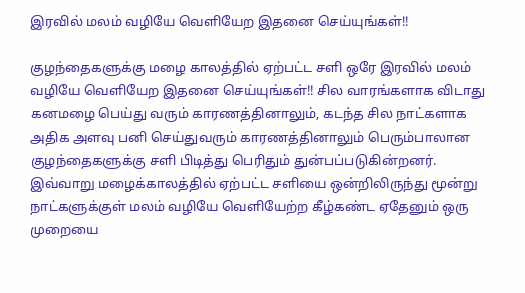இரவில் மலம் வழியே வெளியேற இதனை செய்யுங்கள்!!

குழந்தைகளுக்கு மழை காலத்தில் ஏற்பட்ட சளி ஒரே இரவில் மலம் வழியே வெளியேற இதனை செய்யுங்கள்!! சில வாரங்களாக விடாது கனமழை பெய்து வரும் காரணத்தினாலும், கடந்த சில நாட்களாக அதிக அளவு பனி செய்துவரும் காரணத்தினாலும் பெரும்பாலான குழந்தைகளுக்கு சளி பிடித்து பெரிதும் துன்பப்படுகின்றனர். இவ்வாறு மழைக்காலத்தில் ஏற்பட்ட சளியை ஒன்றிலிருந்து மூன்று நாட்களுக்குள் மலம் வழியே வெளியேற்ற கீழ்கண்ட ஏதேனும் ஒரு முறையை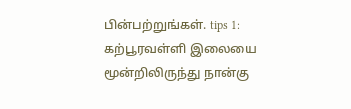பின்பற்றுங்கள். tips 1: கற்பூரவள்ளி இலையை மூன்றிலிருந்து நான்கு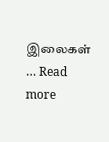இலைகள் … Read more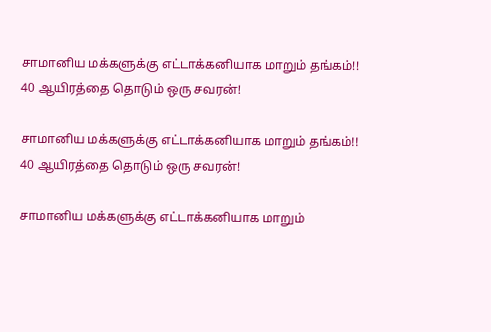சாமானிய மக்களுக்கு எட்டாக்கனியாக மாறும் தங்கம்!! 40 ஆயிரத்தை தொடும் ஒரு சவரன்!

சாமானிய மக்களுக்கு எட்டாக்கனியாக மாறும் தங்கம்!! 40 ஆயிரத்தை தொடும் ஒரு சவரன்!

சாமானிய மக்களுக்கு எட்டாக்கனியாக மாறும்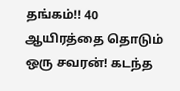தங்கம்!! 40 ஆயிரத்தை தொடும் ஒரு சவரன்! கடந்த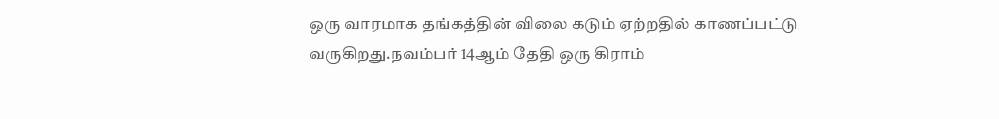ஒரு வாரமாக தங்கத்தின் விலை கடும் ஏற்றதில் காணப்பட்டு வருகிறது.நவம்பர் 14ஆம் தேதி ஒரு கிராம்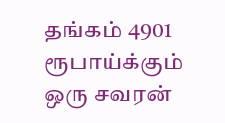தங்கம் 4901 ரூபாய்க்கும் ஒரு சவரன்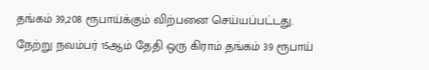தங்கம் 39,208 ரூபாய்க்கும் விற்பனை செய்யப்பட்டது. நேற்று நவம்பர் 15ஆம் தேதி ஒரு கிராம் தங்கம் 39 ரூபாய்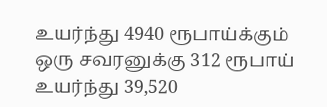உயர்ந்து 4940 ரூபாய்க்கும் ஒரு சவரனுக்கு 312 ரூபாய் உயர்ந்து 39,520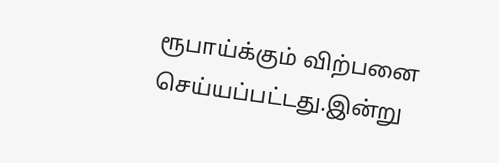ரூபாய்க்கும் விற்பனை செய்யப்பட்டது.இன்று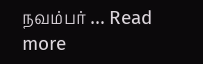நவம்பர் … Read more